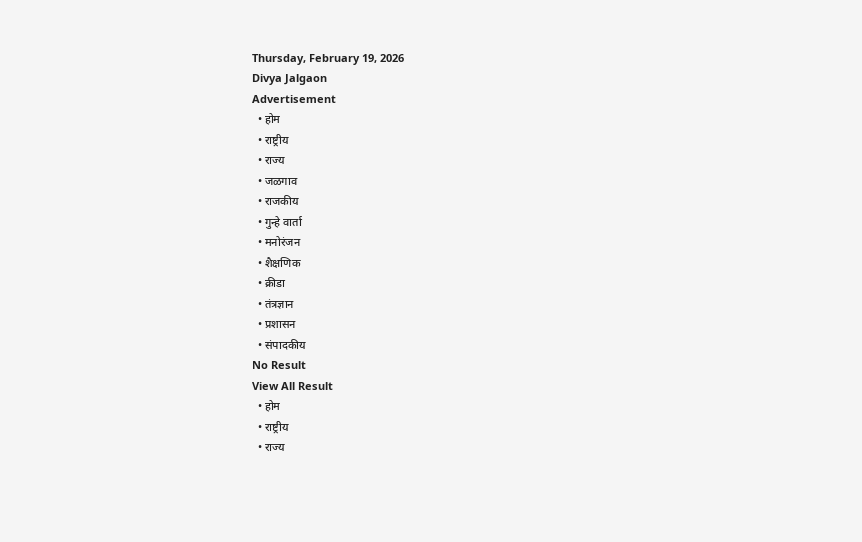Thursday, February 19, 2026
Divya Jalgaon
Advertisement
  • होम
  • राष्ट्रीय
  • राज्य
  • जळगाव
  • राजकीय
  • गुन्हे वार्ता
  • मनोरंजन
  • शैक्षणिक
  • क्रीडा
  • तंत्रज्ञान
  • प्रशासन
  • संपादकीय
No Result
View All Result
  • होम
  • राष्ट्रीय
  • राज्य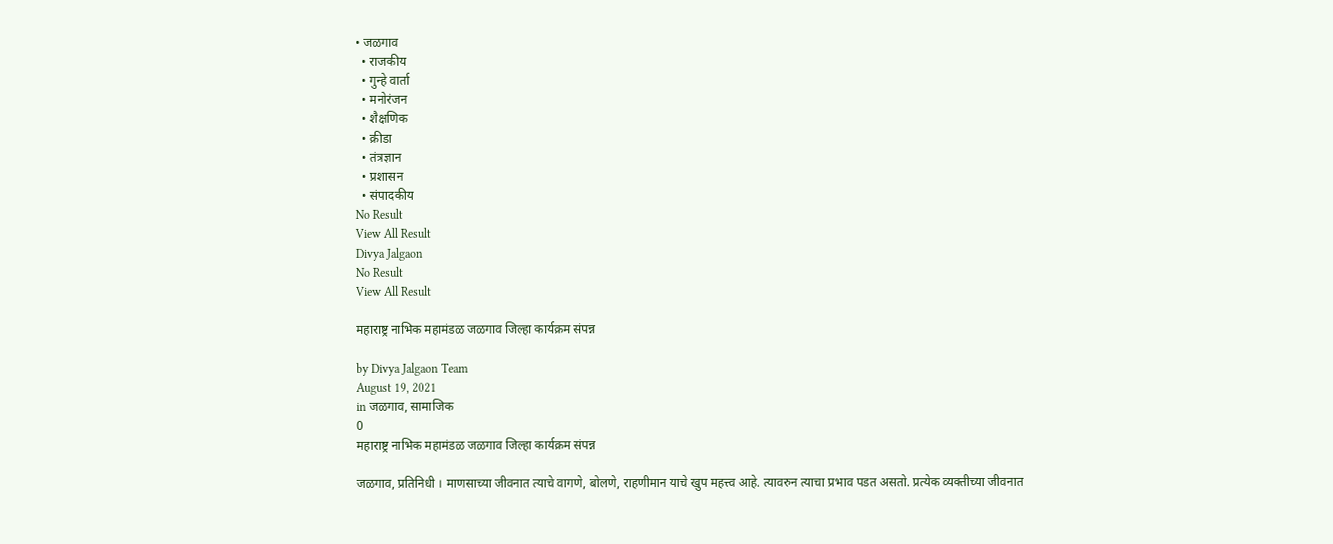• जळगाव
  • राजकीय
  • गुन्हे वार्ता
  • मनोरंजन
  • शैक्षणिक
  • क्रीडा
  • तंत्रज्ञान
  • प्रशासन
  • संपादकीय
No Result
View All Result
Divya Jalgaon
No Result
View All Result

महाराष्ट्र नाभिक महामंडळ जळगाव जिल्हा कार्यक्रम संपन्न

by Divya Jalgaon Team
August 19, 2021
in जळगाव, सामाजिक
0
महाराष्ट्र नाभिक महामंडळ जळगाव जिल्हा कार्यक्रम संपन्न

जळगाव, प्रतिनिधी । माणसाच्या जीवनात त्याचे वागणे, बोलणे, राहणीमान याचे खुप महत्त्व आहे. त्यावरुन त्याचा प्रभाव पडत असतो. प्रत्येक व्यक्तीच्या जीवनात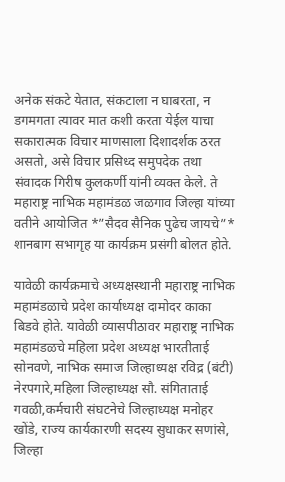अनेक संकटे येतात, संकटाला न घाबरता, न डगमगता त्यावर मात कशी करता येईल याचा सकारात्मक विचार माणसाला दिशादर्शक ठरत असतो, असे विचार प्रसिध्द समुपदेक तथा संवादक गिरीष कुलकर्णी यांनी व्यक्त केले. ते महाराष्ट्र नाभिक महामंडळ जळगाव जिल्हा यांच्या वतीने आयोजित *”सैदव सैनिक पुढेच जायचे”* शानबाग सभागृह या कार्यक्रम प्रसंगी बोलत होते.

यावेळी कार्यक्रमाचे अध्यक्षस्थानी महाराष्ट्र नाभिक महामंडळाचे प्रदेश कार्याध्यक्ष दामोदर काका बिडवे होते. यावेळी व्यासपीठावर महाराष्ट्र नाभिक महामंडळचे महिला प्रदेश अध्यक्ष भारतीताई सोनवणे, नाभिक समाज जिल्हाध्यक्ष रविद्र (बंटी) नेरपगारे,महिला जिल्हाध्यक्ष सौ. संगिताताई गवळी,कर्मचारी संघटनेचे जिल्हाध्यक्ष मनोहर खोंडे, राज्य कार्यकारणी सदस्य सुधाकर सणांसे, जिल्हा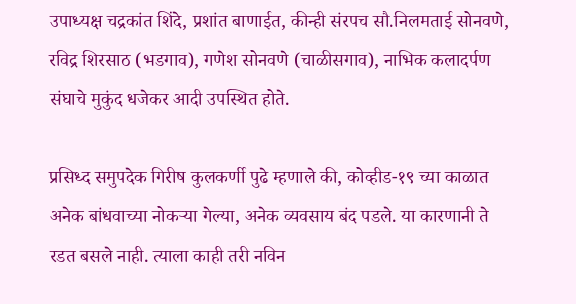उपाध्यक्ष चद्रकांत शिंदे, प्रशांत बाणाईत, कीन्ही संरपच सौ.निलमताई सोनवणे, रविद्र शिरसाठ (भडगाव), गणेश सोनवणे (चाळीसगाव), नाभिक कलादर्पण संघाचे मुकुंद धजेकर आदी उपस्थित होते.

प्रसिध्द समुपदेक गिरीष कुलकर्णी पुढे म्हणाले की, कोव्हीड-१९ च्या काळात अनेक बांधवाच्या नोकऱ्या गेल्या, अनेक व्यवसाय बंद पडले. या कारणानी ते रडत बसले नाही. त्याला काही तरी नविन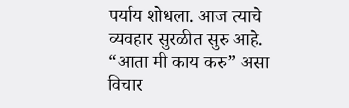पर्याय शोधला. आज त्याचे व्यवहार सुरळीत सुरु आहे. “आता मी काय करु” असा विचार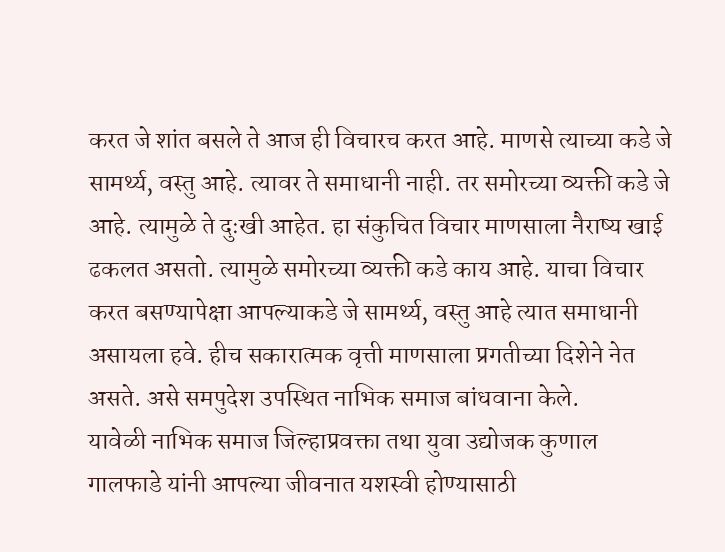करत जे शांत बसले ते आज ही विचारच करत आहे. माणसे त्याच्या कडे जे सामर्थ्य, वस्तु आहे. त्यावर ते समाधानी नाही. तर समोरच्या व्यक्ती कडे जे आहे. त्यामुळे ते दुःखी आहेत. हा संकुचित विचार माणसाला नैराष्य खाई ढकलत असतो. त्यामुळे समोरच्या व्यक्ती कडे काय आहे. याचा विचार करत बसण्यापेक्षा आपल्याकडे जे सामर्थ्य, वस्तु आहे त्यात समाधानी असायला हवे. हीच सकारात्मक वृत्ती माणसाला प्रगतीच्या दिशेने नेत असते. असे समपुदेश उपस्थित नाभिक समाज बांधवाना केले.
यावेळी नाभिक समाज जिल्हाप्रवक्ता तथा युवा उद्योजक कुणाल गालफाडे यांनी आपल्या जीवनात यशस्वी होण्यासाठी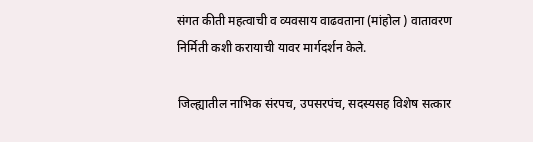संगत कीती महत्वाची व व्यवसाय वाढवताना (मांहोल ) वातावरण निर्मिती कशी करायाची यावर मार्गदर्शन केले.

जिल्ह्यातील नाभिक संरपच, उपसरपंच, सदस्यसह विशेष सत्कार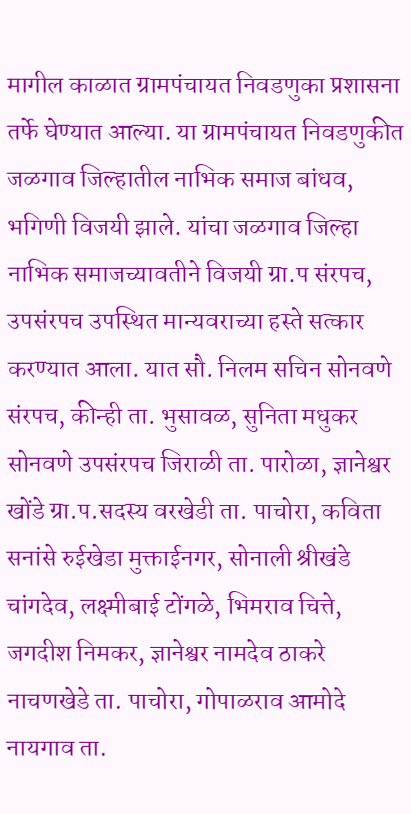मागील काळात ग्रामपंचायत निवडणुका प्रशासना तर्फे घेण्यात आल्या. या ग्रामपंचायत निवडणुकीत जळगाव जिल्हातील नाभिक समाज बांधव, भगिणी विजयी झाले. यांचा जळगाव जिल्हा नाभिक समाजच्यावतीने विजयी ग्रा.प संरपच, उपसंरपच उपस्थित मान्यवराच्या हस्ते सत्कार करण्यात आला. यात सौ. निलम सचिन सोनवणे संरपच, कीन्ही ता. भुसावळ, सुनिता मधुकर सोनवणे उपसंरपच जिराळी ता. पारोळा, ज्ञानेश्वर खोंडे ग्रा.प.सदस्य वरखेडी ता. पाचोरा, कविता सनांसे रुईखेडा मुक्ताईनगर, सोनाली श्रीखंडे चांगदेव, लक्ष्मीबाई टोंगळे, भिमराव चित्ते, जगदीश निमकर, ज्ञानेश्वर नामदेव ठाकरे नाचणखेडे ता. पाचोरा, गोपाळराव आमोदे नायगाव ता.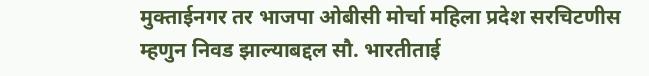मुक्ताईनगर तर भाजपा ओबीसी मोर्चा महिला प्रदेश सरचिटणीस म्हणुन निवड झाल्याबद्दल सौ. भारतीताई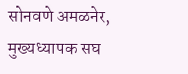सोनवणे अमळनेर, मुख्यध्यापक सघ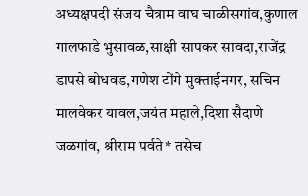अध्यक्षपदी संजय चैत्राम वाघ चाळीसगांव,कुणाल गालफाडे भुसावळ,साक्षी सापकर सावदा,राजेंद्र डापसे बोधवड,गणेश टोंगे मुक्ताईनगर, सचिन मालवेकर यावल,जयंत महाले,दिशा सैदाणे जळगांव, श्रीराम पर्वते* तसेच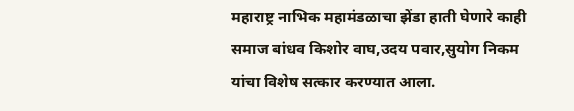महाराष्ट्र नाभिक महामंडळाचा झेंडा हाती घेणारे काही समाज बांधव किशोर वाघ,उदय पवार,सुयोग निकम यांचा विशेष सत्कार करण्यात आला.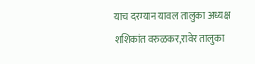याच दरम्यान यावल तालुका अध्यक्ष शशिकांत वरुळकर,रावेर तालुका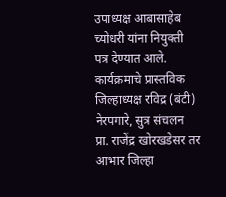उपाध्यक्ष आबासाहेब च्योधरी यांना नियुक्ती पत्र देण्यात आले. कार्यक्रमाचे प्रास्तविक जिल्हाध्यक्ष रविद्र (बंटी) नेरपगारे, सुत्र संचलन प्रा. राजेंद्र खोरखडेसर तर आभार जिल्हा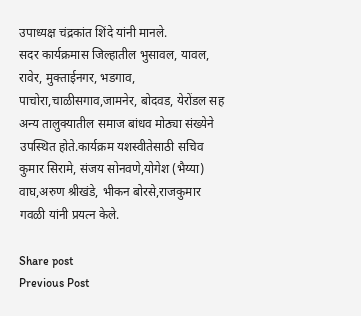उपाध्यक्ष चंद्रकांत शिंदे यांनी मानले.
सदर कार्यक्रमास जिल्हातील भुसावल, यावल, रावेर, मुक्ताईनगर, भडगाव, पाचोरा,चाळीसगाव,जामनेर, बोदवड, येरोंडल सह अन्य तालुक्यातील समाज बांधव मोठ्या संख्येने उपस्थित होते.कार्यक्रम यशस्वीतेसाठी सचिव कुमार सिरामे, संजय सोनवणे,योगेश (भैय्या) वाघ,अरुण श्रीखंडे, भीकन बोरसे,राजकुमार गवळी यांनी प्रयत्न केले.

Share post
Previous Post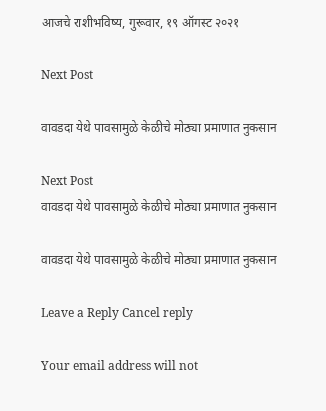आजचे राशीभविष्य, गुरूवार, १९ ऑगस्ट २०२१

Next Post

वावडदा येथे पावसामुळे केळीचे मोठ्या प्रमाणात नुकसान

Next Post
वावडदा येथे पावसामुळे केळीचे मोठ्या प्रमाणात नुकसान

वावडदा येथे पावसामुळे केळीचे मोठ्या प्रमाणात नुकसान

Leave a Reply Cancel reply

Your email address will not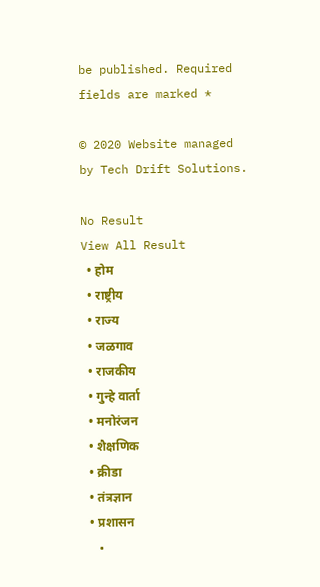be published. Required fields are marked *

© 2020 Website managed by Tech Drift Solutions.

No Result
View All Result
  • होम
  • राष्ट्रीय
  • राज्य
  • जळगाव
  • राजकीय
  • गुन्हे वार्ता
  • मनोरंजन
  • शैक्षणिक
  • क्रीडा
  • तंत्रज्ञान
  • प्रशासन
  •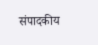संपादकीय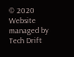© 2020 Website managed by Tech Drift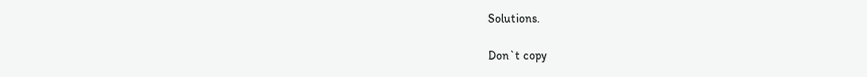Solutions.

Don`t copy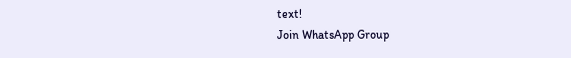text!
Join WhatsApp Group